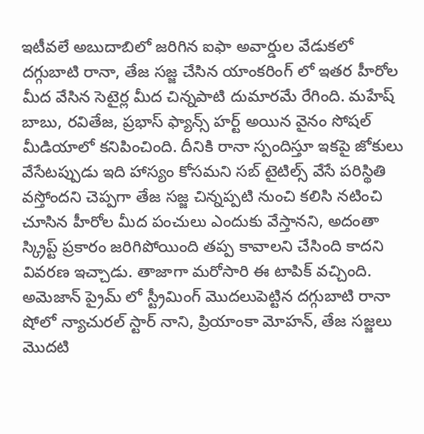ఇటీవలే అబుదాబిలో జరిగిన ఐఫా అవార్డుల వేడుకలో దగ్గుబాటి రానా, తేజ సజ్జ చేసిన యాంకరింగ్ లో ఇతర హీరోల మీద వేసిన సెటైర్ల మీద చిన్నపాటి దుమారమే రేగింది. మహేష్ బాబు, రవితేజ, ప్రభాస్ ఫ్యాన్స్ హర్ట్ అయిన వైనం సోషల్ మీడియాలో కనిపించింది. దీనికి రానా స్పందిస్తూ ఇకపై జోకులు వేసేటప్పుడు ఇది హాస్యం కోసమని సబ్ టైటిల్స్ వేసే పరిస్థితి వస్తోందని చెప్పగా తేజ సజ్జ చిన్నప్పటి నుంచి కలిసి నటించి చూసిన హీరోల మీద పంచులు ఎందుకు వేస్తానని, అదంతా స్క్రిప్ట్ ప్రకారం జరిగిపోయింది తప్ప కావాలని చేసింది కాదని వివరణ ఇచ్చాడు. తాజాగా మరోసారి ఈ టాపిక్ వచ్చింది.
అమెజాన్ ప్రైమ్ లో స్ట్రీమింగ్ మొదలుపెట్టిన దగ్గుబాటి రానా షోలో న్యాచురల్ స్టార్ నాని, ప్రియాంకా మోహన్, తేజ సజ్జలు మొదటి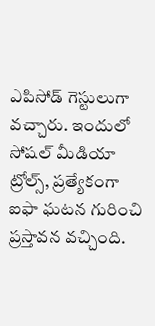ఎపిసోడ్ గెస్టులుగా వచ్చారు. ఇందులో సోషల్ మీడియా ట్రోల్స్, ప్రత్యేకంగా ఐఫా ఘటన గురించి ప్రస్తావన వచ్చింది.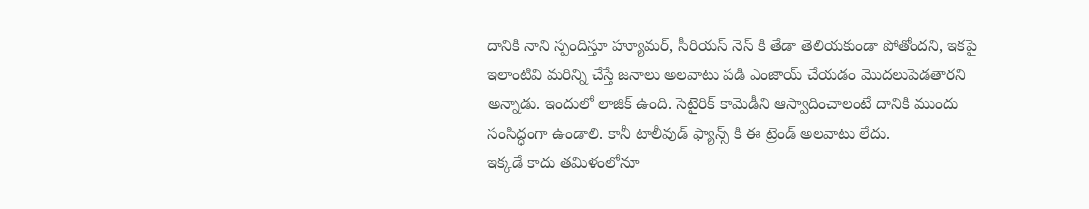దానికి నాని స్పందిస్తూ హ్యూమర్, సీరియస్ నెస్ కి తేడా తెలియకుండా పోతోందని, ఇకపై ఇలాంటివి మరిన్ని చేస్తే జనాలు అలవాటు పడి ఎంజాయ్ చేయడం మొదలుపెడతారని అన్నాడు. ఇందులో లాజిక్ ఉంది. సెటైరిక్ కామెడీని ఆస్వాదించాలంటే దానికి ముందు సంసిద్ధంగా ఉండాలి. కానీ టాలీవుడ్ ఫ్యాన్స్ కి ఈ ట్రెండ్ అలవాటు లేదు.
ఇక్కడే కాదు తమిళంలోనూ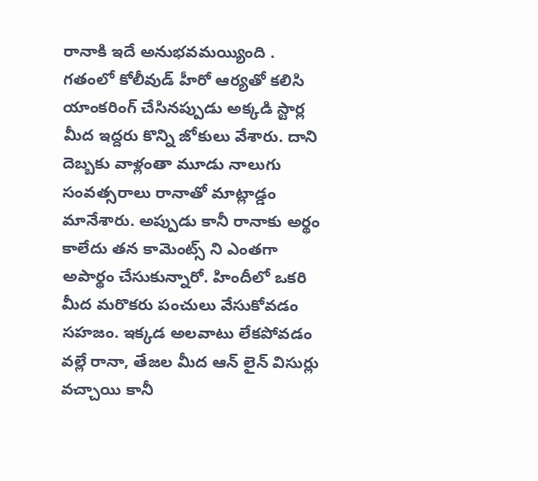రానాకి ఇదే అనుభవమయ్యింది . గతంలో కోలీవుడ్ హీరో ఆర్యతో కలిసి యాంకరింగ్ చేసినప్పుడు అక్కడి స్టార్ల మీద ఇద్దరు కొన్ని జోకులు వేశారు. దాని దెబ్బకు వాళ్లంతా మూడు నాలుగు సంవత్సరాలు రానాతో మాట్లాడ్డం మానేశారు. అప్పుడు కానీ రానాకు అర్థం కాలేదు తన కామెంట్స్ ని ఎంతగా అపార్థం చేసుకున్నారో. హిందీలో ఒకరి మీద మరొకరు పంచులు వేసుకోవడం సహజం. ఇక్కడ అలవాటు లేకపోవడం వల్లే రానా, తేజల మీద ఆన్ లైన్ విసుర్లు వచ్చాయి కానీ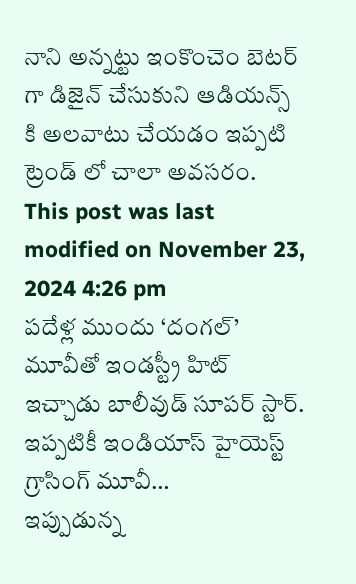నాని అన్నట్టు ఇంకొంచెం బెటర్ గా డిజైన్ చేసుకుని ఆడియన్స్ కి అలవాటు చేయడం ఇప్పటి ట్రెండ్ లో చాలా అవసరం.
This post was last modified on November 23, 2024 4:26 pm
పదేళ్ల ముందు ‘దంగల్’ మూవీతో ఇండస్ట్రీ హిట్ ఇచ్చాడు బాలీవుడ్ సూపర్ స్టార్. ఇప్పటికీ ఇండియాస్ హైయెస్ట్ గ్రాసింగ్ మూవీ…
ఇప్పుడున్న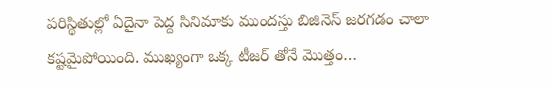పరిస్థితుల్లో ఏదైనా పెద్ద సినిమాకు ముందస్తు బిజినెస్ జరగడం చాలా కష్టమైపోయింది. ముఖ్యంగా ఒక్క టీజర్ తోనే మొత్తం…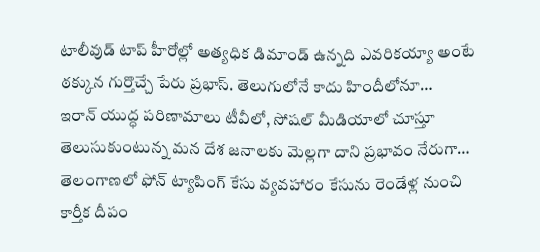టాలీవుడ్ టాప్ హీరోల్లో అత్యధిక డిమాండ్ ఉన్నది ఎవరికయ్యా అంటే ఠక్కున గుర్తొచ్చే పేరు ప్రభాస్. తెలుగులోనే కాదు హిందీలోనూ…
ఇరాన్ యుద్ధ పరిణామాలు టీవీలో, సోషల్ మీడియాలో చూస్తూ తెలుసుకుంటున్న మన దేశ జనాలకు మెల్లగా దాని ప్రభావం నేరుగా…
తెలంగాణలో ఫోన్ ట్యాపింగ్ కేసు వ్యవహారం కేసును రెండేళ్ల నుంచి కార్తీక దీపం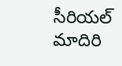సీరియల్ మాదిరి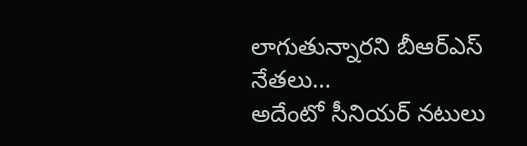లాగుతున్నారని బీఆర్ఎస్ నేతలు…
అదేంటో సీనియర్ నటులు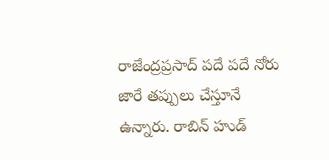రాజేంద్రప్రసాద్ పదే పదే నోరు జారే తప్పులు చేస్తూనే ఉన్నారు. రాబిన్ హుడ్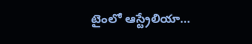టైంలో ఆస్ట్రేలియా…